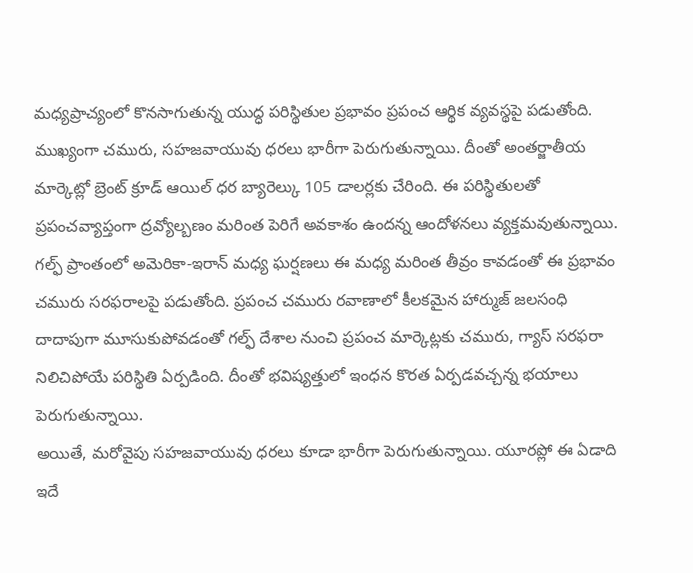మధ్యప్రాచ్యంలో కొనసాగుతున్న యుద్ధ పరిస్థితుల ప్రభావం ప్రపంచ ఆర్థిక వ్యవస్థపై పడుతోంది. ముఖ్యంగా చమురు, సహజవాయువు ధరలు భారీగా పెరుగుతున్నాయి. దీంతో అంతర్జాతీయ మార్కెట్లో బ్రెంట్ క్రూడ్ ఆయిల్ ధర బ్యారెల్కు 105 డాలర్లకు చేరింది. ఈ పరిస్థితులతో ప్రపంచవ్యాప్తంగా ద్రవ్యోల్బణం మరింత పెరిగే అవకాశం ఉందన్న ఆందోళనలు వ్యక్తమవుతున్నాయి.
గల్ఫ్ ప్రాంతంలో అమెరికా-ఇరాన్ మధ్య ఘర్షణలు ఈ మధ్య మరింత తీవ్రం కావడంతో ఈ ప్రభావం చమురు సరఫరాలపై పడుతోంది. ప్రపంచ చమురు రవాణాలో కీలకమైన హార్ముజ్ జలసంధి దాదాపుగా మూసుకుపోవడంతో గల్ఫ్ దేశాల నుంచి ప్రపంచ మార్కెట్లకు చమురు, గ్యాస్ సరఫరా నిలిచిపోయే పరిస్థితి ఏర్పడింది. దీంతో భవిష్యత్తులో ఇంధన కొరత ఏర్పడవచ్చన్న భయాలు పెరుగుతున్నాయి.
అయితే, మరోవైపు సహజవాయువు ధరలు కూడా భారీగా పెరుగుతున్నాయి. యూరప్లో ఈ ఏడాది ఇదే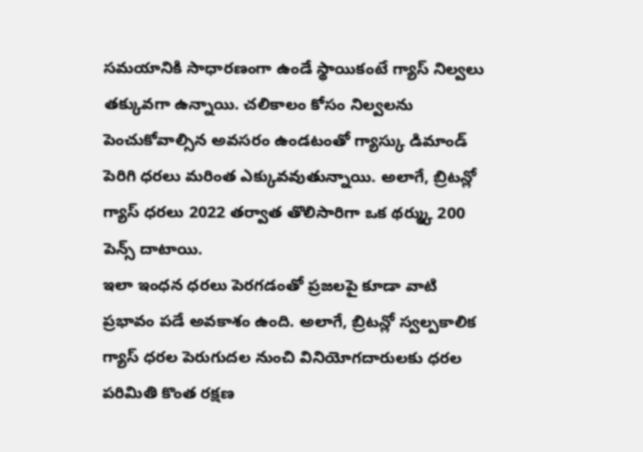సమయానికి సాధారణంగా ఉండే స్థాయికంటే గ్యాస్ నిల్వలు తక్కువగా ఉన్నాయి. చలికాలం కోసం నిల్వలను పెంచుకోవాల్సిన అవసరం ఉండటంతో గ్యాస్కు డిమాండ్ పెరిగి ధరలు మరింత ఎక్కువవుతున్నాయి. అలాగే, బ్రిటన్లో గ్యాస్ ధరలు 2022 తర్వాత తొలిసారిగా ఒక థర్మ్కు 200 పెన్స్ దాటాయి.
ఇలా ఇంధన ధరలు పెరగడంతో ప్రజలపై కూడా వాటి ప్రభావం పడే అవకాశం ఉంది. అలాగే, బ్రిటన్లో స్వల్పకాలిక గ్యాస్ ధరల పెరుగుదల నుంచి వినియోగదారులకు ధరల పరిమితి కొంత రక్షణ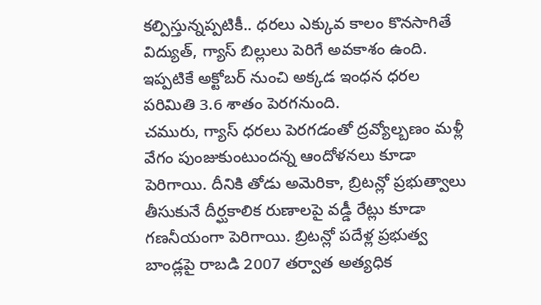కల్పిస్తున్నప్పటికీ.. ధరలు ఎక్కువ కాలం కొనసాగితే విద్యుత్, గ్యాస్ బిల్లులు పెరిగే అవకాశం ఉంది. ఇప్పటికే అక్టోబర్ నుంచి అక్కడ ఇంధన ధరల పరిమితి 3.6 శాతం పెరగనుంది.
చమురు, గ్యాస్ ధరలు పెరగడంతో ద్రవ్యోల్బణం మళ్లీ వేగం పుంజుకుంటుందన్న ఆందోళనలు కూడా పెరిగాయి. దీనికి తోడు అమెరికా, బ్రిటన్లో ప్రభుత్వాలు తీసుకునే దీర్ఘకాలిక రుణాలపై వడ్డీ రేట్లు కూడా గణనీయంగా పెరిగాయి. బ్రిటన్లో పదేళ్ల ప్రభుత్వ బాండ్లపై రాబడి 2007 తర్వాత అత్యధిక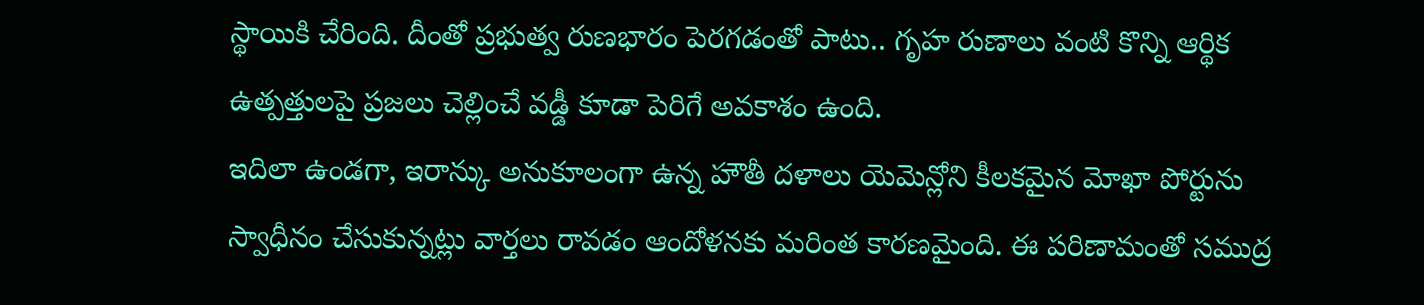స్థాయికి చేరింది. దీంతో ప్రభుత్వ రుణభారం పెరగడంతో పాటు.. గృహ రుణాలు వంటి కొన్ని ఆర్థిక ఉత్పత్తులపై ప్రజలు చెల్లించే వడ్డీ కూడా పెరిగే అవకాశం ఉంది.
ఇదిలా ఉండగా, ఇరాన్కు అనుకూలంగా ఉన్న హౌతీ దళాలు యెమెన్లోని కీలకమైన మోఖా పోర్టును స్వాధీనం చేసుకున్నట్లు వార్తలు రావడం ఆందోళనకు మరింత కారణమైంది. ఈ పరిణామంతో సముద్ర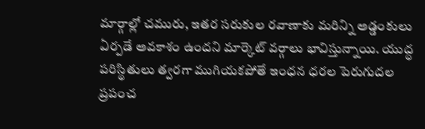మార్గాల్లో చమురు, ఇతర సరుకుల రవాణాకు మరిన్ని అడ్డంకులు ఏర్పడే అవకాశం ఉందని మార్కెట్ వర్గాలు భావిస్తున్నాయి. యుద్ధ పరిస్థితులు త్వరగా ముగియకపోతే ఇంధన ధరల పెరుగుదల ప్రపంచ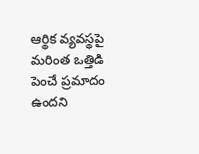ఆర్థిక వ్యవస్థపై మరింత ఒత్తిడి పెంచే ప్రమాదం ఉందని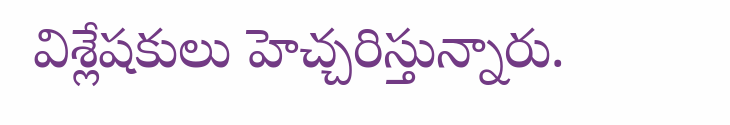విశ్లేషకులు హెచ్చరిస్తున్నారు.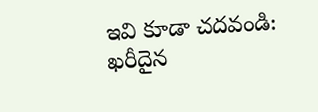ఇవి కూడా చదవండి: ఖరీదైన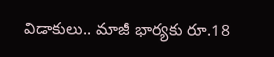విడాకులు.. మాజీ భార్యకు రూ.18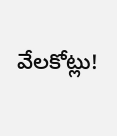వేలకోట్లు!